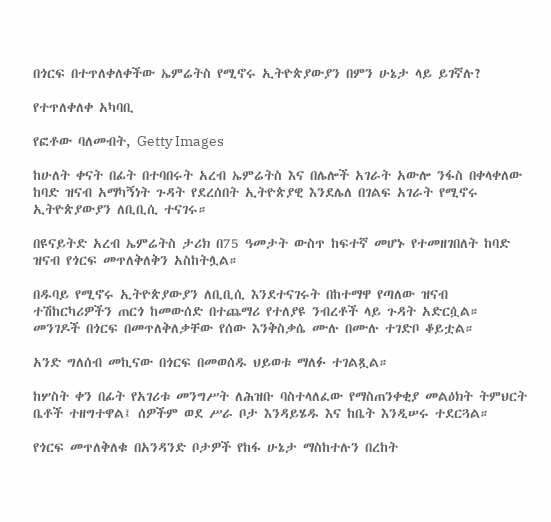በጎርፍ በተጥለቀለቀችው ኤምሬትስ የሚኖሩ ኢትዮጵያውያን በምን ሁኔታ ላይ ይገኛሉ?

የተጥለቀለቀ አካባቢ

የፎቶው ባለመብት, Getty Images

ከሁለት ቀናት በፊት በተባበሩት አረብ ኤምሬትስ እና በሌሎች አገራት አውሎ ንፋስ በቀላቀለው ከባድ ዝናብ አማካኝነት ጉዳት የደረሰበት ኢትዮጵያዊ እንደሌለ በገልፍ አገራት የሚኖሩ ኢትዮጵያውያን ለቢቢሲ ተናገሩ።

በዩናይትድ አረብ ኤምሬትስ ታሪክ በ75 ዓመታት ውስጥ ከፍተኛ መሆኑ የተመዘገበለት ከባድ ዝናብ የጎርፍ መጥለቅለቅን አስከትሏል።

በዱባይ የሚኖሩ ኢትዮጵያውያን ለቢቢሲ እንደተናገሩት በከተማዋ የጣለው ዝናብ ተሽከርካሪዎችን ጠርጎ ከመውሰድ በተጨማሪ የተለያዩ ንብረቶች ላይ ጉዳት አድርሷል። መንገዶች በጎርፍ በመጥለቅለቃቸው የሰው እንቅስቃሴ ሙሉ በሙሉ ተገድቦ ቆይቷል።

አንድ ግለሰብ መኪናው በጎርፍ በመወሰዱ ህይወቱ ማለፉ ተገልጿል።

ከሦስት ቀን በፊት የአገሪቱ መንግሥት ለሕዝቡ ባስተላለፈው የማስጠንቀቂያ መልዕክት ትምህርት ቤቶች ተዘግተዋል፤ ሰዎችም ወደ ሥራ ቦታ እንዳይሄዱ እና ከቤት እንዲሠሩ ተደርጓል።

የጎርፍ መጥለቅለቁ በአንዳንድ ቦታዎች የከፋ ሁኔታ ማስከተሉን በረከት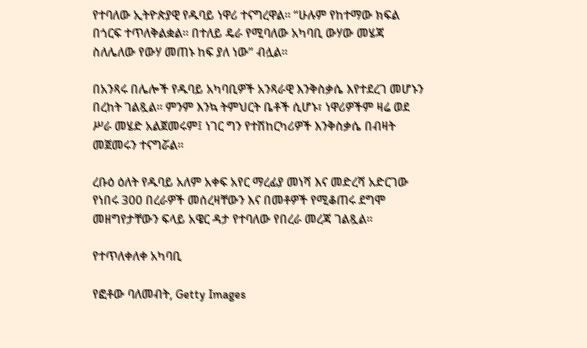የተባለው ኢትዮጵያዊ የዱባይ ነዋሪ ተናግረዋል። “ሁሉም የከተማው ክፍል በጎርፍ ተጥለቅልቋል። በተለይ ዴራ የሚባለው አካባቢ ውሃው መሄጃ ስለሌለው የውሃ መጠኑ ከፍ ያለ ነው” ብሏል።

በአንጻሩ በሌሎች የዱባይ አካባቢዎች አንጻራዊ እንቅስቃሴ እየተደረገ መሆኑን በረከት ገልጿል። ምንም እንኳ ትምህርት ቤቶች ሲሆኑ፣ ነዋሪዎችም ዛሬ ወደ ሥራ መሄድ አልጀመሩም፤ ነገር ግን የተሽከርካሪዎች እንቅስቃሴ በብዛት መጀመሩን ተናግሯል።

ረቡዕ ዕለት የዱባይ አለም አቀፍ አየር ማረፊያ መነሻ እና መድረሻ አድርገው የነበሩ 300 በረራዎች መሰረዛቸውን እና በመቶዎች የሚቆጠሩ ደግሞ መዘግየታቸውን ፍላይ አዌር ዳታ የተባለው የበረራ መረጃ ገልጿል።

የተጥለቀለቀ አካባቢ

የፎቶው ባለመብት, Getty Images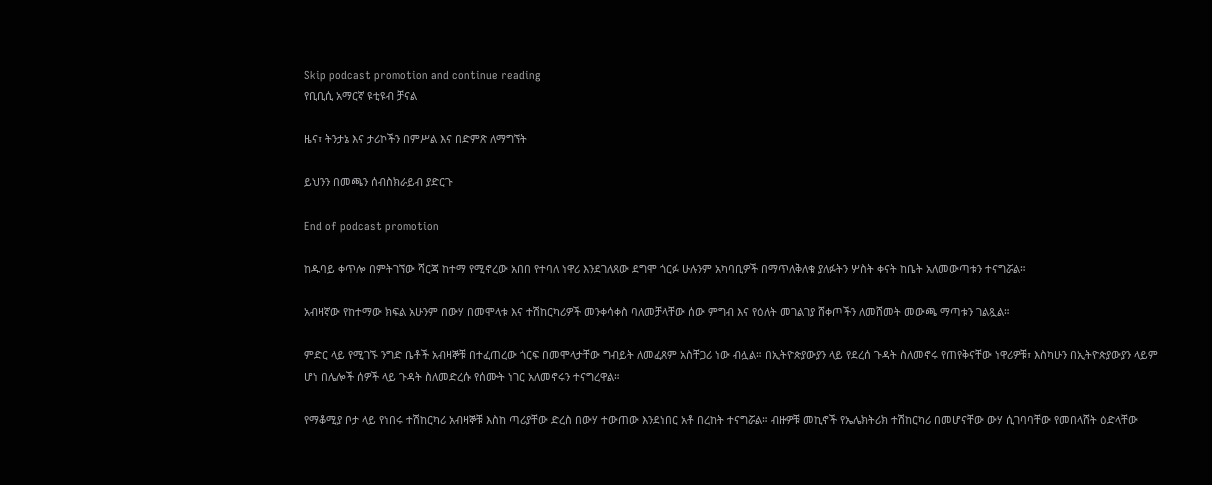Skip podcast promotion and continue reading
የቢቢሲ አማርኛ ዩቲዩብ ቻናል

ዜና፣ ትንታኔ እና ታሪኮችን በምሥል እና በድምጽ ለማግኘት

ይህንን በመጫን ሰብስክራይብ ያድርጉ

End of podcast promotion

ከዱባይ ቀጥሎ በምትገኘው ሻርጃ ከተማ የሚኖረው አበበ የተባለ ነዋሪ እንደገለጸው ደግሞ ጎርፉ ሁሉንም አካባቢዎች በማጥለቅለቁ ያለፉትን ሦስት ቀናት ከቤት አለመውጣቱን ተናግሯል።

አብዛኛው የከተማው ክፍል አሁንም በውሃ በመሞላቱ እና ተሽከርካሪዎች መንቀሳቀስ ባለመቻላቸው ሰው ምግብ እና የዕለት መገልገያ ሸቀጦችን ለመሸመት መውጫ ማጣቱን ገልጿል።

ምድር ላይ የሚገኙ ንግድ ቤቶች አብዛኞቹ በተፈጠረው ጎርፍ በመሞላታቸው ግብይት ለመፈጸም አስቸጋሪ ነው ብሏል። በኢትዮጵያውያን ላይ የደረሰ ጉዳት ስለመኖሩ የጠየቅናቸው ነዋሪዎቹ፣ እስካሁን በኢትዮጵያውያን ላይም ሆነ በሌሎች ሰዎች ላይ ጉዳት ስለመድረሱ የሰሙት ነገር አለመኖሩን ተናግረዋል።

የማቆሚያ ቦታ ላይ የነበሩ ተሽከርካሪ አብዛኞቹ እስከ ጣሪያቸው ድረስ በውሃ ተውጠው እንደነበር አቶ በረከት ተናግሯል። ብዙዎቹ መኪኖች የኤሌክትሪክ ተሽከርካሪ በመሆናቸው ውሃ ሲገባባቸው የመበላሸት ዕድላቸው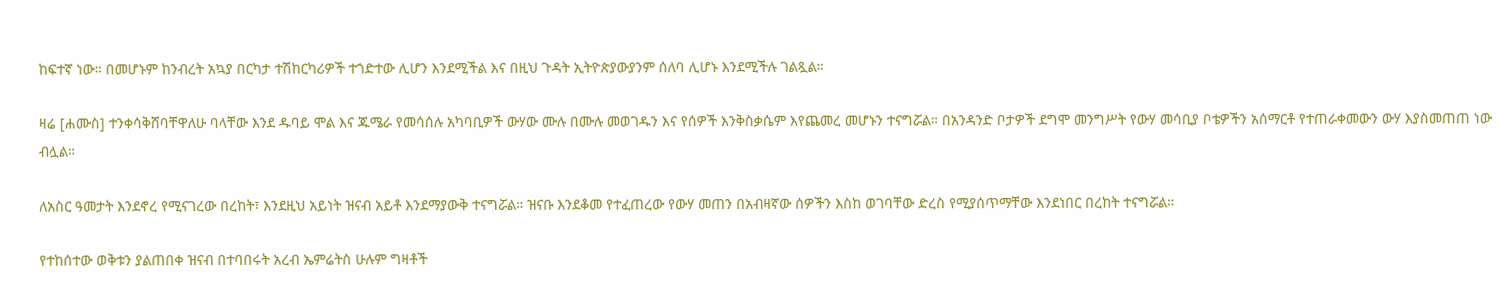ከፍተኛ ነው። በመሆኑም ከንብረት አኳያ በርካታ ተሽከርካሪዎች ተጎድተው ሊሆን እንደሚችል እና በዚህ ጉዳት ኢትዮጵያውያንም ሰለባ ሊሆኑ እንደሚችሉ ገልጿል።

ዛሬ [ሐሙስ] ተንቀሳቅሸባቸዋለሁ ባላቸው እንደ ዱባይ ሞል እና ጁሜራ የመሳሰሉ አካባቢዎች ውሃው ሙሉ በሙሉ መወገዱን እና የሰዎች እንቅስቃሴም እየጨመረ መሆኑን ተናግሯል። በአንዳንድ ቦታዎች ደግሞ መንግሥት የውሃ መሳቢያ ቦቴዎችን አሰማርቶ የተጠራቀመውን ውሃ እያስመጠጠ ነው ብሏል።

ለአስር ዓመታት እንደኖረ የሚናገረው በረከት፣ እንደዚህ አይነት ዝናብ አይቶ እንደማያውቅ ተናግሯል። ዝናቡ እንደቆመ የተፈጠረው የውሃ መጠን በአብዛኛው ሰዎችን እስከ ወገባቸው ድረስ የሚያሰጥማቸው እንደነበር በረከት ተናግሯል።

የተከሰተው ወቅቱን ያልጠበቀ ዝናብ በተባበሩት አረብ ኤምሬትስ ሁሉም ግዛቶች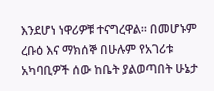እንደሆነ ነዋሪዎቹ ተናግረዋል። በመሆኑም ረቡዕ እና ማክሰኞ በሁሉም የአገሪቱ አካባቢዎች ሰው ከቤት ያልወጣበት ሁኔታ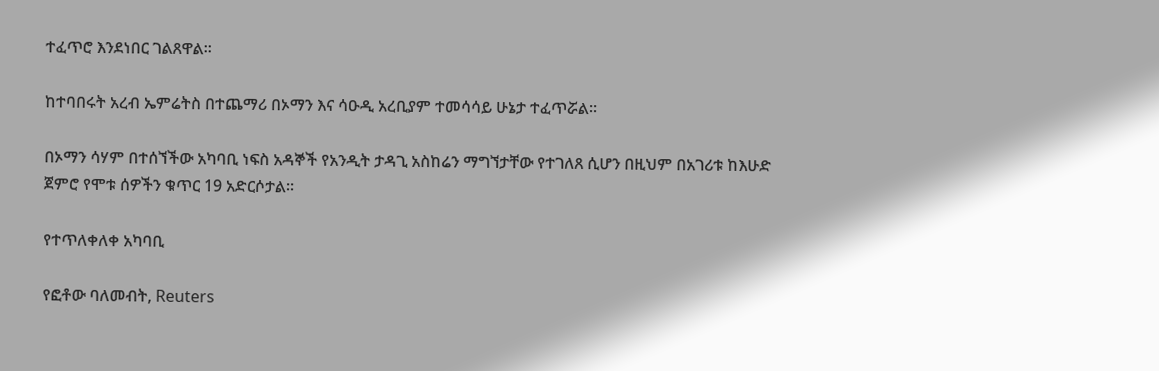ተፈጥሮ እንደነበር ገልጸዋል።

ከተባበሩት አረብ ኤምሬትስ በተጨማሪ በኦማን እና ሳዑዲ አረቢያም ተመሳሳይ ሁኔታ ተፈጥሯል።

በኦማን ሳሃም በተሰኘችው አካባቢ ነፍስ አዳኞች የአንዲት ታዳጊ አስከሬን ማግኘታቸው የተገለጸ ሲሆን በዚህም በአገሪቱ ከእሁድ ጀምሮ የሞቱ ሰዎችን ቁጥር 19 አድርሶታል።

የተጥለቀለቀ አካባቢ

የፎቶው ባለመብት, Reuters